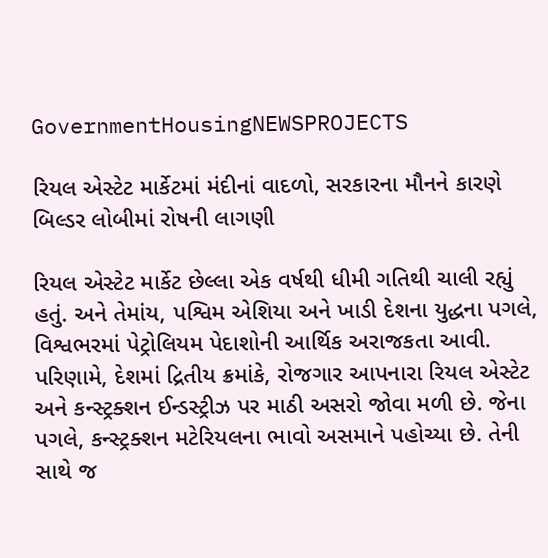GovernmentHousingNEWSPROJECTS

રિયલ એસ્ટેટ માર્કેટમાં મંદીનાં વાદળો, સરકારના મૌનને કારણે બિલ્ડર લોબીમાં રોષની લાગણી

રિયલ એસ્ટેટ માર્કેટ છેલ્લા એક વર્ષથી ધીમી ગતિથી ચાલી રહ્યું હતું. અને તેમાંય, પશ્વિમ એશિયા અને ખાડી દેશના યુદ્ધના પગલે, વિશ્વભરમાં પેટ્રોલિયમ પેદાશોની આર્થિક અરાજકતા આવી. પરિણામે, દેશમાં દ્રિતીય ક્રમાંકે, રોજગાર આપનારા રિયલ એસ્ટેટ અને કન્સ્ટ્રક્શન ઈન્ડસ્ટ્રીઝ પર માઠી અસરો જોવા મળી છે. જેના પગલે, કન્સ્ટ્રક્શન મટેરિયલના ભાવો અસમાને પહોચ્યા છે. તેની સાથે જ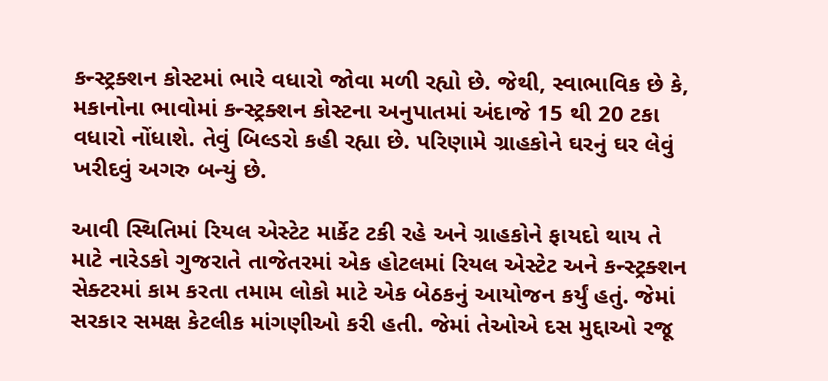કન્સ્ટ્રક્શન કોસ્ટમાં ભારે વધારો જોવા મળી રહ્યો છે. જેથી, સ્વાભાવિક છે કે, મકાનોના ભાવોમાં કન્સ્ટ્રક્શન કોસ્ટના અનુપાતમાં અંદાજે 15 થી 20 ટકા વધારો નોંધાશે. તેવું બિલ્ડરો કહી રહ્યા છે. પરિણામે ગ્રાહકોને ઘરનું ઘર લેવું ખરીદવું અગરુ બન્યું છે.

આવી સ્થિતિમાં રિયલ એસ્ટેટ માર્કેટ ટકી રહે અને ગ્રાહકોને ફાયદો થાય તે માટે નારેડકો ગુજરાતે તાજેતરમાં એક હોટલમાં રિયલ એસ્ટેટ અને કન્સ્ટ્રક્શન સેક્ટરમાં કામ કરતા તમામ લોકો માટે એક બેઠકનું આયોજન કર્યું હતું. જેમાં સરકાર સમક્ષ કેટલીક માંગણીઓ કરી હતી. જેમાં તેઓએ દસ મુદ્દાઓ રજૂ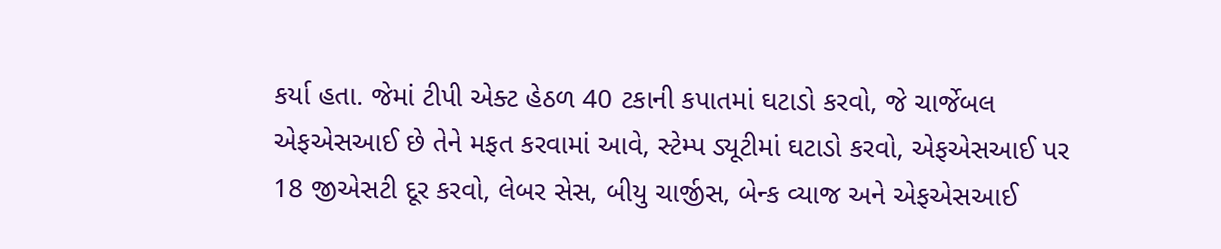કર્યા હતા. જેમાં ટીપી એક્ટ હેઠળ 40 ટકાની કપાતમાં ઘટાડો કરવો, જે ચાર્જેબલ એફએસઆઈ છે તેને મફત કરવામાં આવે, સ્ટેમ્પ ડ્યૂટીમાં ઘટાડો કરવો, એફએસઆઈ પર 18 જીએસટી દૂર કરવો, લેબર સેસ, બીયુ ચાર્જીસ, બેન્ક વ્યાજ અને એફએસઆઈ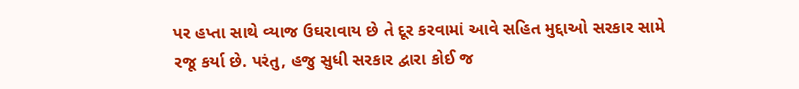પર હપ્તા સાથે વ્યાજ ઉઘરાવાય છે તે દૂર કરવામાં આવે સહિત મુદ્દાઓ સરકાર સામે રજૂ કર્યા છે. પરંતુ, હજુ સુધી સરકાર દ્વારા કોઈ જ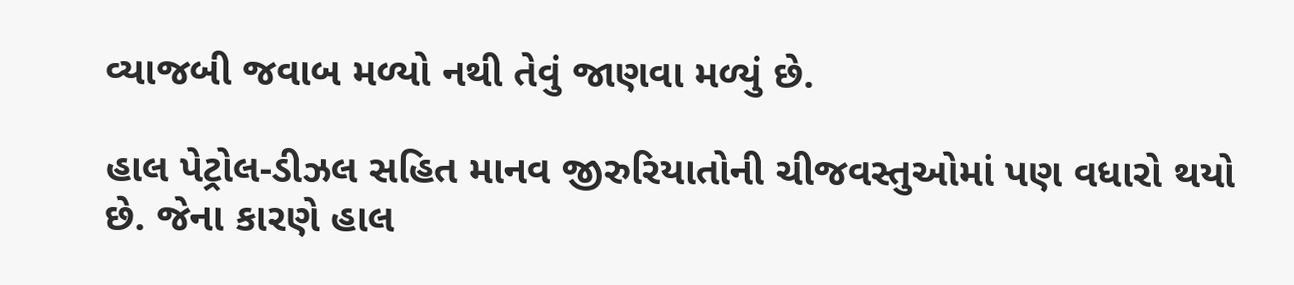વ્યાજબી જવાબ મળ્યો નથી તેવું જાણવા મળ્યું છે.

હાલ પેટ્રોલ-ડીઝલ સહિત માનવ જીરુરિયાતોની ચીજવસ્તુઓમાં પણ વધારો થયો છે. જેના કારણે હાલ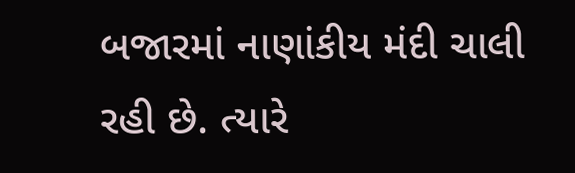બજારમાં નાણાંકીય મંદી ચાલી રહી છે. ત્યારે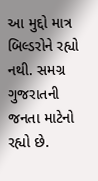આ મુદ્દો માત્ર બિલ્ડરોને રહ્યો નથી. સમગ્ર ગુજરાતની જનતા માટેનો રહ્યો છે.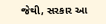જેથી, સરકાર આ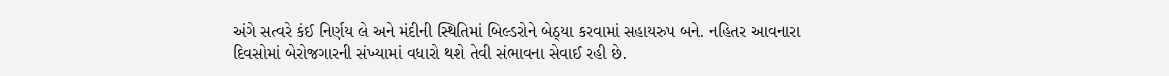અંગે સત્વરે કંઈ નિર્ણય લે અને મંદીની સ્થિતિમાં બિલ્ડરોને બેઠ્યા કરવામાં સહાયરુપ બને. નહિતર આવનારા દિવસોમાં બેરોજગારની સંખ્યામાં વધારો થશે તેવી સંભાવના સેવાઈ રહી છે.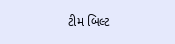ટીમ બિલ્ટ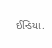ઈન્ડિયા.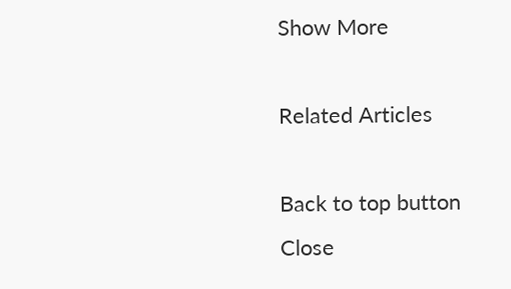Show More

Related Articles

Back to top button
Close